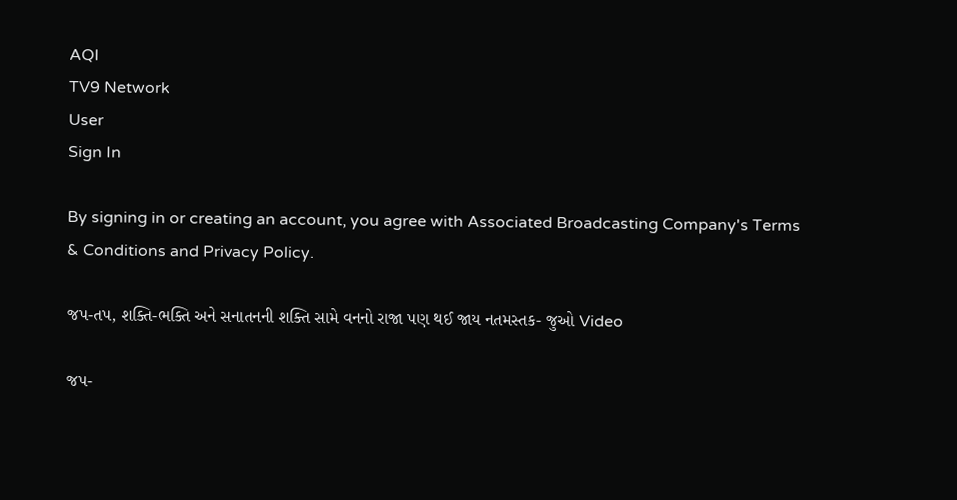AQI
TV9 Network
User
Sign In

By signing in or creating an account, you agree with Associated Broadcasting Company's Terms & Conditions and Privacy Policy.

જપ-તપ, શક્તિ-ભક્તિ અને સનાતનની શક્તિ સામે વનનો રાજા પણ થઈ જાય નતમસ્તક- જુઓ Video

જપ-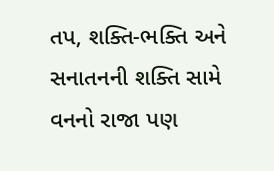તપ, શક્તિ-ભક્તિ અને સનાતનની શક્તિ સામે વનનો રાજા પણ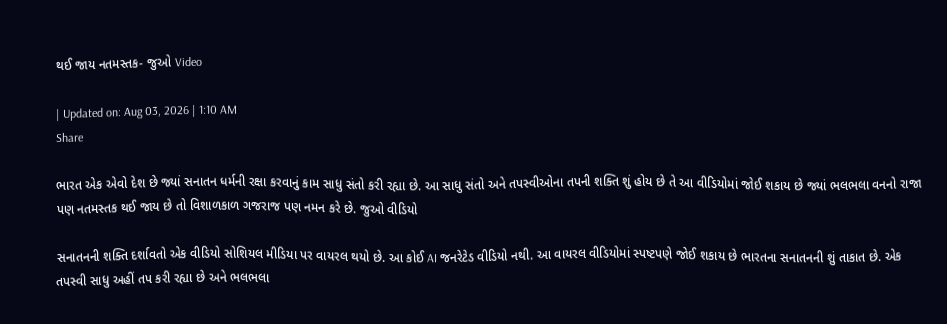થઈ જાય નતમસ્તક- જુઓ Video

| Updated on: Aug 03, 2026 | 1:10 AM
Share

ભારત એક એવો દેશ છે જ્યાં સનાતન ધર્મની રક્ષા કરવાનું કામ સાધુ સંતો કરી રહ્યા છે. આ સાધુ સંતો અને તપસ્વીઓના તપની શક્તિ શું હોય છે તે આ વીડિયોમાં જોઈ શકાય છે જ્યાં ભલભલા વનનો રાજા પણ નતમસ્તક થઈ જાય છે તો વિશાળકાળ ગજરાજ પણ નમન કરે છે. જુઓ વીડિયો

સનાતનની શક્તિ દર્શાવતો એક વીડિયો સોશિયલ મીડિયા પર વાયરલ થયો છે. આ કોઈ AI જનરેટેડ વીડિયો નથી. આ વાયરલ વીડિયોમાં સ્પષ્ટપણે જોઈ શકાય છે ભારતના સનાતનની શું તાકાત છે. એક તપસ્વી સાધુ અહીં તપ કરી રહ્યા છે અને ભલભલા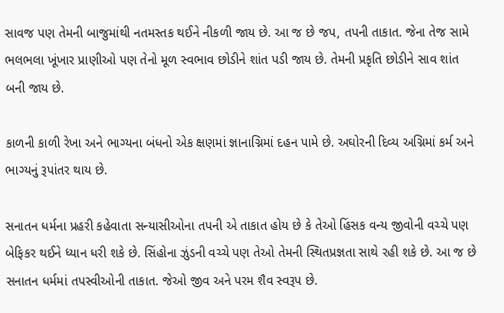સાવજ પણ તેમની બાજુમાંથી નતમસ્તક થઈને નીકળી જાય છે. આ જ છે જપ, તપની તાકાત. જેના તેજ સામે ભલભલા ખૂંખાર પ્રાણીઓ પણ તેનો મૂળ સ્વભાવ છોડીને શાંત પડી જાય છે. તેમની પ્રકૃતિ છોડીને સાવ શાંત બની જાય છે.

કાળની કાળી રેખા અને ભાગ્યના બંધનો એક ક્ષણમાં જ્ઞાનાગ્નિમાં દહન પામે છે. અઘોરની દિવ્ય અગ્નિમાં કર્મ અને ભાગ્યનું રૂપાંતર થાય છે.

સનાતન ધર્મના પ્રહરી કહેવાતા સન્યાસીઓના તપની એ તાકાત હોય છે કે તેઓ હિંસક વન્ય જીવોની વચ્ચે પણ બેફિકર થઈને ધ્યાન ધરી શકે છે. સિંહોના ઝુંડની વચ્ચે પણ તેઓ તેમની સ્થિતપ્રજ્ઞતા સાથે રહી શકે છે. આ જ છે સનાતન ધર્મમાં તપસ્વીઓની તાકાત. જેઓ જીવ અને પરમ શૈવ સ્વરૂપ છે.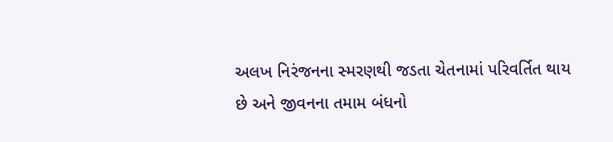અલખ નિરંજનના સ્મરણથી જડતા ચેતનામાં પરિવર્તિત થાય છે અને જીવનના તમામ બંધનો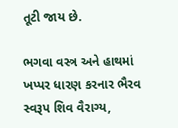તૂટી જાય છે.

ભગવા વસ્ત્ર અને હાથમાં ખપ્પર ધારણ કરનાર ભૈરવ સ્વરૂપ શિવ વૈરાગ્ય,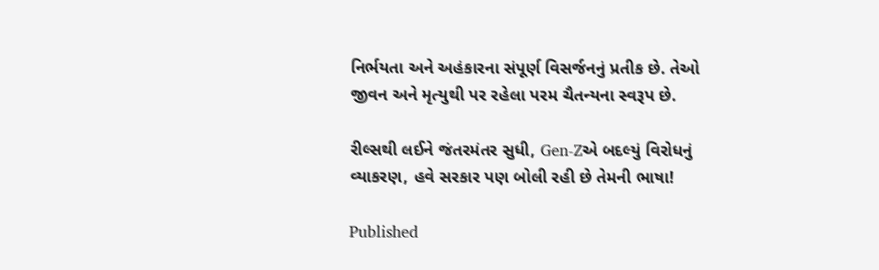નિર્ભયતા અને અહંકારના સંપૂર્ણ વિસર્જનનું પ્રતીક છે. તેઓ જીવન અને મૃત્યુથી પર રહેલા પરમ ચૈતન્યના સ્વરૂપ છે.

રીલ્સથી લઈને જંતરમંતર સુધી, Gen-Zએ બદલ્યું વિરોધનું વ્યાકરણ, હવે સરકાર પણ બોલી રહી છે તેમની ભાષા!

Published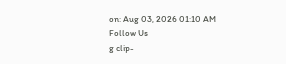on: Aug 03, 2026 01:10 AM
Follow Us
g clip-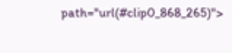path="url(#clip0_868_265)">